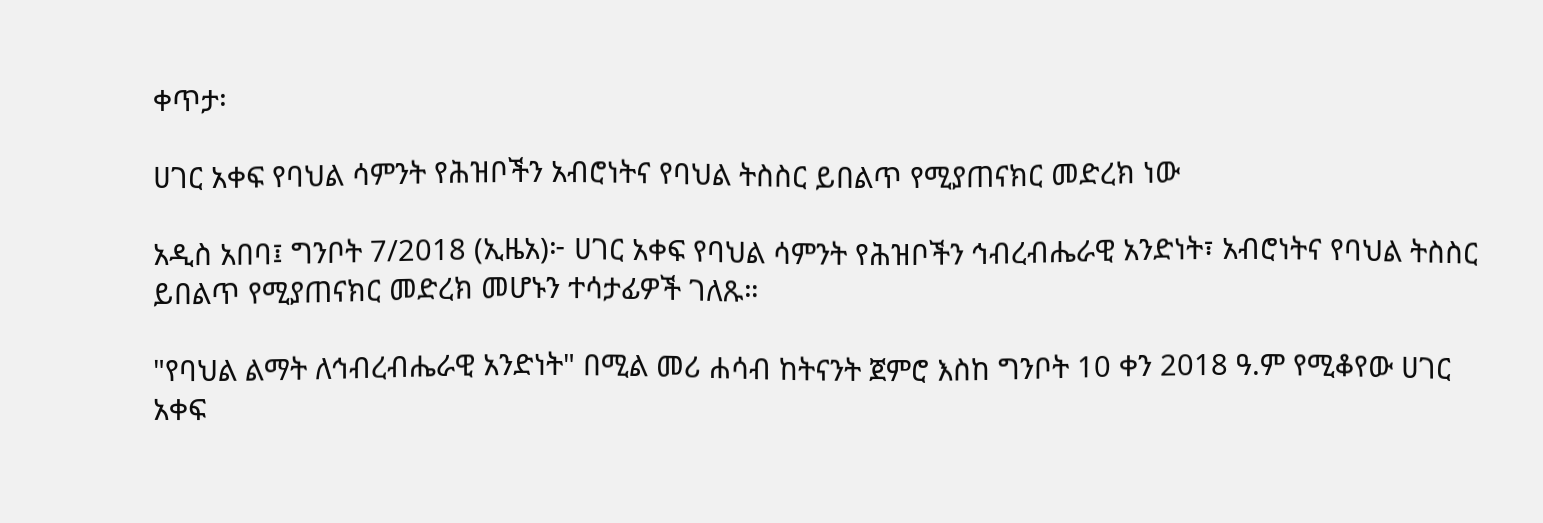ቀጥታ፡

ሀገር አቀፍ የባህል ሳምንት የሕዝቦችን አብሮነትና የባህል ትስስር ይበልጥ የሚያጠናክር መድረክ ነው

አዲስ አበባ፤ ግንቦት 7/2018 (ኢዜአ)፦ ሀገር አቀፍ የባህል ሳምንት የሕዝቦችን ኅብረብሔራዊ አንድነት፣ አብሮነትና የባህል ትስስር ይበልጥ የሚያጠናክር መድረክ መሆኑን ተሳታፊዎች ገለጹ።

"የባህል ልማት ለኅብረብሔራዊ አንድነት" በሚል መሪ ሐሳብ ከትናንት ጀምሮ እስከ ግንቦት 10 ቀን 2018 ዓ.ም የሚቆየው ሀገር አቀፍ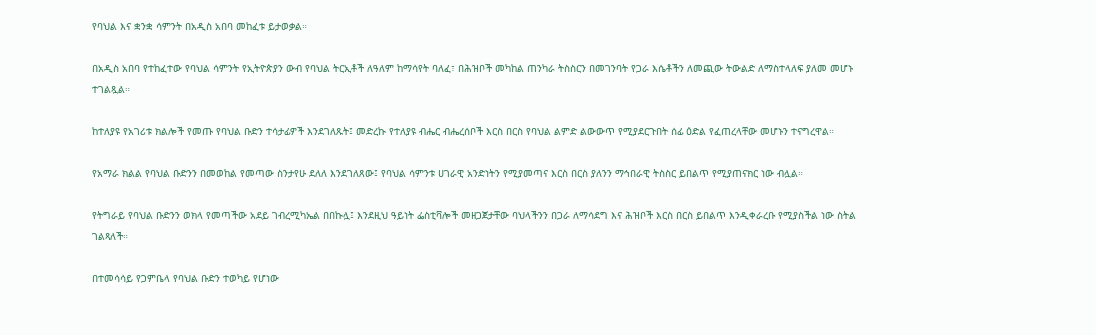የባህል እና ቋንቋ ሳምንት በአዲስ አበባ መከፈቱ ይታወቃል።

በአዲስ አበባ የተከፈተው የባህል ሳምንት የኢትዮጵያን ውብ የባህል ትርኢቶች ለዓለም ከማሳየት ባለፈ፣ በሕዝቦች መካከል ጠንካራ ትስስርን በመገንባት የጋራ እሴቶችን ለመጪው ትውልድ ለማስተላለፍ ያለመ መሆኑ ተገልጿል።

ከተለያዩ የአገሪቱ ክልሎች የመጡ የባህል ቡድን ተሳታፊዎች እንደገለጹት፤ መድረኩ የተለያዩ ብሔር ብሔረሰቦች እርስ በርስ የባህል ልምድ ልውውጥ የሚያደርጉበት ሰፊ ዕድል የፈጠረላቸው መሆኑን ተናግረዋል።

የአማራ ክልል የባህል ቡድንን በመወከል የመጣው ስንታየሁ ደለለ እንደገለጸው፤ የባህል ሳምንቱ ሀገራዊ አንድነትን የሚያመጣና እርስ በርስ ያለንን ማኅበራዊ ትስስር ይበልጥ የሚያጠናክር ነው ብሏል።

የትግራይ የባህል ቡድንን ወክላ የመጣችው አደይ ገብረሚካኤል በበኩሏ፤ እንደዚህ ዓይነት ፌስቲቫሎች መዘጋጀታቸው ባህላችንን በጋራ ለማሳደግ እና ሕዝቦች እርስ በርስ ይበልጥ እንዲቀራረቡ የሚያስችል ነው ስትል ገልጻለች።

በተመሳሳይ የጋምቤላ የባህል ቡድን ተወካይ የሆነው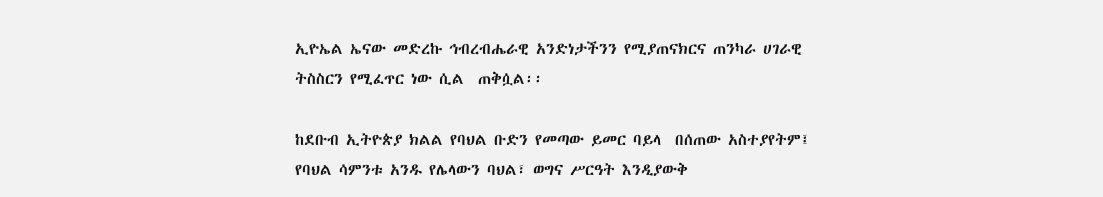ኢዮኤል ኤናው መድረኩ ኅብረብሔራዊ አንድነታችንን የሚያጠናክርና ጠንካራ ሀገራዊ ትስስርን የሚፈጥር ነው ሲል  ጠቅሷል፡፡

ከደቡብ ኢትዮጵያ ክልል የባህል ቡድን የመጣው ይመር ባይላ  በሰጠው አስተያየትም፤ የባህል ሳምንቱ አንዱ የሌላውን ባህል፣ ወግና ሥርዓት እንዲያውቅ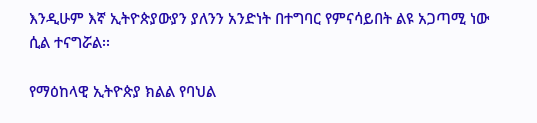እንዲሁም እኛ ኢትዮጵያውያን ያለንን አንድነት በተግባር የምናሳይበት ልዩ አጋጣሚ ነው ሲል ተናግሯል፡፡

የማዕከላዊ ኢትዮጵያ ክልል የባህል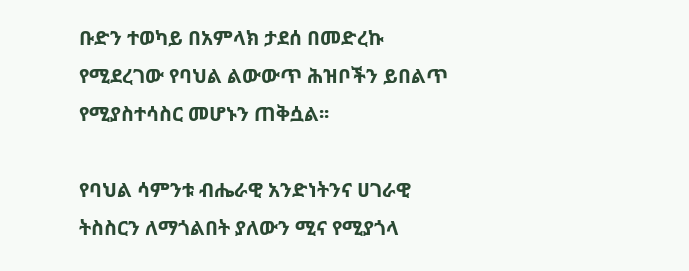ቡድን ተወካይ በአምላክ ታደሰ በመድረኩ የሚደረገው የባህል ልውውጥ ሕዝቦችን ይበልጥ የሚያስተሳስር መሆኑን ጠቅሷል፡፡

የባህል ሳምንቱ ብሔራዊ አንድነትንና ሀገራዊ ትስስርን ለማጎልበት ያለውን ሚና የሚያጎላ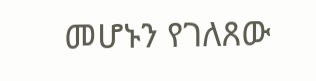መሆኑን የገለጸው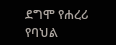ደግሞ የሐረሪ የባህል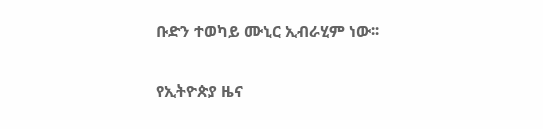ቡድን ተወካይ ሙኒር ኢብራሂም ነው፡፡

የኢትዮጵያ ዜና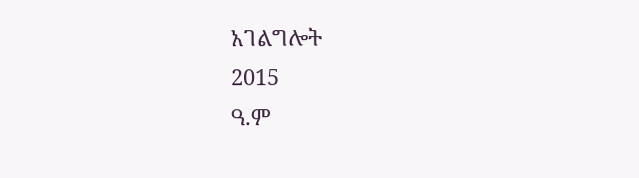አገልግሎት
2015
ዓ.ም